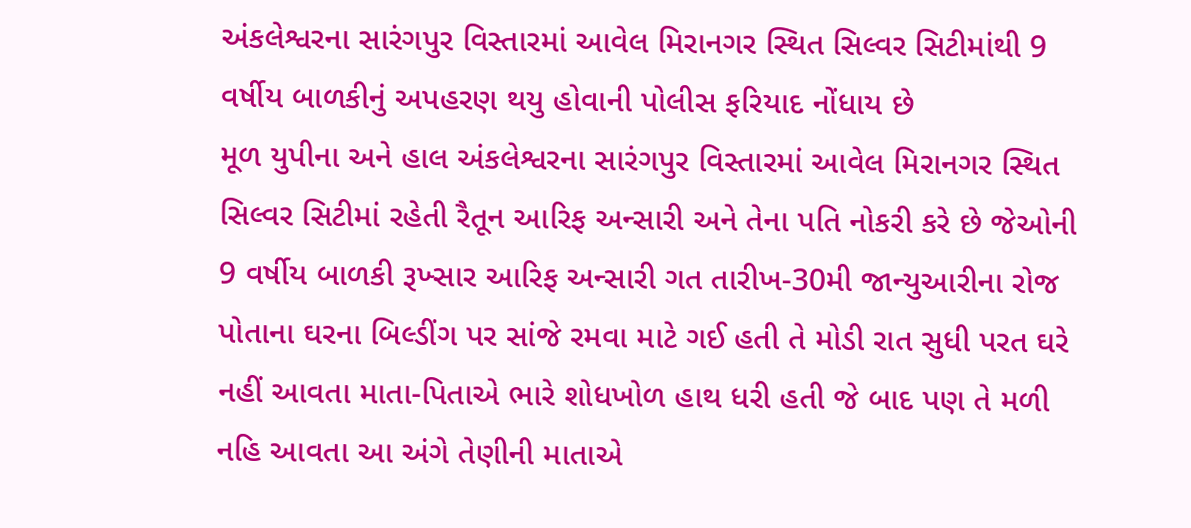અંકલેશ્વરના સારંગપુર વિસ્તારમાં આવેલ મિરાનગર સ્થિત સિલ્વર સિટીમાંથી 9 વર્ષીય બાળકીનું અપહરણ થયુ હોવાની પોલીસ ફરિયાદ નોંધાય છે
મૂળ યુપીના અને હાલ અંકલેશ્વરના સારંગપુર વિસ્તારમાં આવેલ મિરાનગર સ્થિત સિલ્વર સિટીમાં રહેતી રૈતૂન આરિફ અન્સારી અને તેના પતિ નોકરી કરે છે જેઓની 9 વર્ષીય બાળકી રૂખ્સાર આરિફ અન્સારી ગત તારીખ-30મી જાન્યુઆરીના રોજ પોતાના ઘરના બિલ્ડીંગ પર સાંજે રમવા માટે ગઈ હતી તે મોડી રાત સુધી પરત ઘરે નહીં આવતા માતા-પિતાએ ભારે શોધખોળ હાથ ધરી હતી જે બાદ પણ તે મળી નહિ આવતા આ અંગે તેણીની માતાએ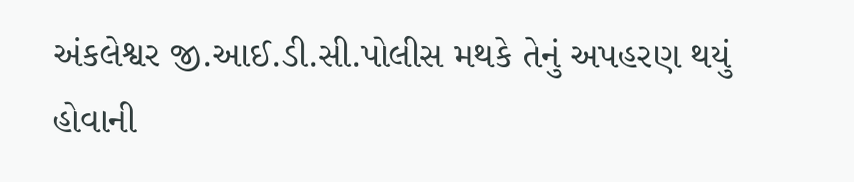અંકલેશ્વર જી.આઈ.ડી.સી.પોલીસ મથકે તેનું અપહરણ થયું હોવાની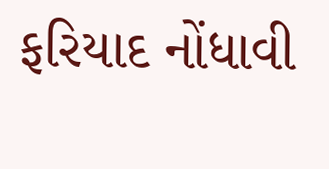ફરિયાદ નોંધાવી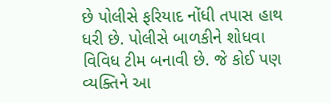છે પોલીસે ફરિયાદ નોંધી તપાસ હાથ ધરી છે. પોલીસે બાળકીને શોધવા વિવિધ ટીમ બનાવી છે. જે કોઈ પણ વ્યક્તિને આ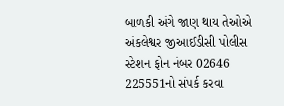બાળકી અંગે જાણ થાય તેઓએ અંકલેશ્વર જીઆઈડીસી પોલીસ સ્ટેશન ફોન નંબર 02646 225551નો સંપર્ક કરવા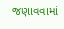જણાવવામાં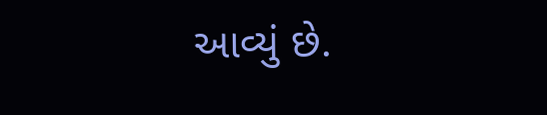આવ્યું છે.